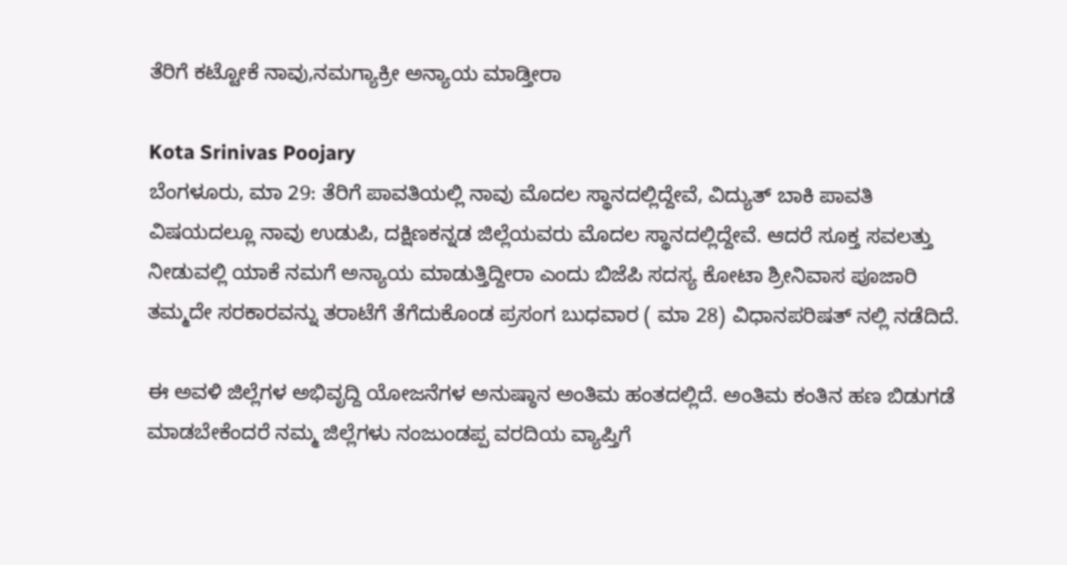ತೆರಿಗೆ ಕಟ್ಟೋಕೆ ನಾವು,ನಮಗ್ಯಾಕ್ರೀ ಅನ್ಯಾಯ ಮಾಡ್ತೀರಾ

Kota Srinivas Poojary
ಬೆಂಗಳೂರು, ಮಾ 29: ತೆರಿಗೆ ಪಾವತಿಯಲ್ಲಿ ನಾವು ಮೊದಲ ಸ್ಥಾನದಲ್ಲಿದ್ದೇವೆ, ವಿದ್ಯುತ್ ಬಾಕಿ ಪಾವತಿ ವಿಷಯದಲ್ಲೂ ನಾವು ಉಡುಪಿ, ದಕ್ಷಿಣಕನ್ನಡ ಜಿಲ್ಲೆಯವರು ಮೊದಲ ಸ್ಥಾನದಲ್ಲಿದ್ದೇವೆ. ಆದರೆ ಸೂಕ್ತ ಸವಲತ್ತು ನೀಡುವಲ್ಲಿ ಯಾಕೆ ನಮಗೆ ಅನ್ಯಾಯ ಮಾಡುತ್ತಿದ್ದೀರಾ ಎಂದು ಬಿಜೆಪಿ ಸದಸ್ಯ ಕೋಟಾ ಶ್ರೀನಿವಾಸ ಪೂಜಾರಿ ತಮ್ಮದೇ ಸರಕಾರವನ್ನು ತರಾಟೆಗೆ ತೆಗೆದುಕೊಂಡ ಪ್ರಸಂಗ ಬುಧವಾರ ( ಮಾ 28) ವಿಧಾನಪರಿಷತ್ ನಲ್ಲಿ ನಡೆದಿದೆ.

ಈ ಅವಳಿ ಜಿಲ್ಲೆಗಳ ಅಭಿವೃದ್ದಿ ಯೋಜನೆಗಳ ಅನುಷ್ಠಾನ ಅಂತಿಮ ಹಂತದಲ್ಲಿದೆ. ಅಂತಿಮ ಕಂತಿನ ಹಣ ಬಿಡುಗಡೆ ಮಾಡಬೇಕೆಂದರೆ ನಮ್ಮ ಜಿಲ್ಲೆಗಳು ನಂಜುಂಡಪ್ಪ ವರದಿಯ ವ್ಯಾಪ್ತಿಗೆ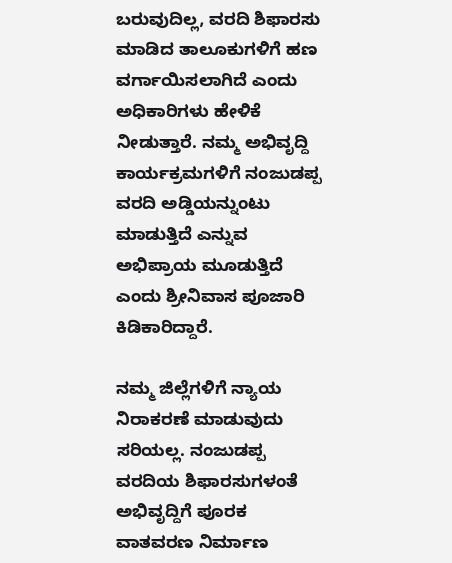ಬರುವುದಿಲ್ಲ, ವರದಿ ಶಿಫಾರಸು ಮಾಡಿದ ತಾಲೂಕುಗಳಿಗೆ ಹಣ ವರ್ಗಾಯಿಸಲಾಗಿದೆ ಎಂದು ಅಧಿಕಾರಿಗಳು ಹೇಳಿಕೆ ನೀಡುತ್ತಾರೆ. ನಮ್ಮ ಅಭಿವೃದ್ದಿ ಕಾರ್ಯಕ್ರಮಗಳಿಗೆ ನಂಜುಡಪ್ಪ ವರದಿ ಅಡ್ಡಿಯನ್ನುಂಟು ಮಾಡುತ್ತಿದೆ ಎನ್ನುವ ಅಭಿಪ್ರಾಯ ಮೂಡುತ್ತಿದೆ ಎಂದು ಶ್ರೀನಿವಾಸ ಪೂಜಾರಿ ಕಿಡಿಕಾರಿದ್ದಾರೆ.

ನಮ್ಮ ಜಿಲ್ಲೆಗಳಿಗೆ ನ್ಯಾಯ ನಿರಾಕರಣೆ ಮಾಡುವುದು ಸರಿಯಲ್ಲ. ನಂಜುಡಪ್ಪ ವರದಿಯ ಶಿಫಾರಸುಗಳಂತೆ ಅಭಿವೃದ್ದಿಗೆ ಪೂರಕ ವಾತವರಣ ನಿರ್ಮಾಣ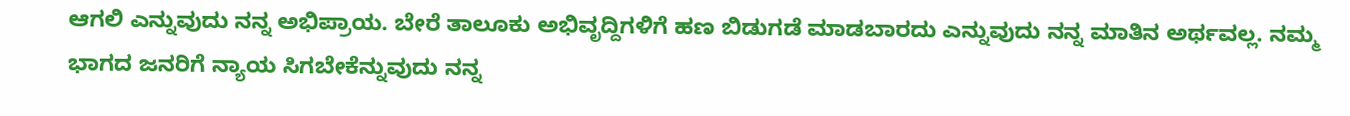ಆಗಲಿ ಎನ್ನುವುದು ನನ್ನ ಅಭಿಪ್ರಾಯ. ಬೇರೆ ತಾಲೂಕು ಅಭಿವೃದ್ದಿಗಳಿಗೆ ಹಣ ಬಿಡುಗಡೆ ಮಾಡಬಾರದು ಎನ್ನುವುದು ನನ್ನ ಮಾತಿನ ಅರ್ಥವಲ್ಲ. ನಮ್ಮ ಭಾಗದ ಜನರಿಗೆ ನ್ಯಾಯ ಸಿಗಬೇಕೆನ್ನುವುದು ನನ್ನ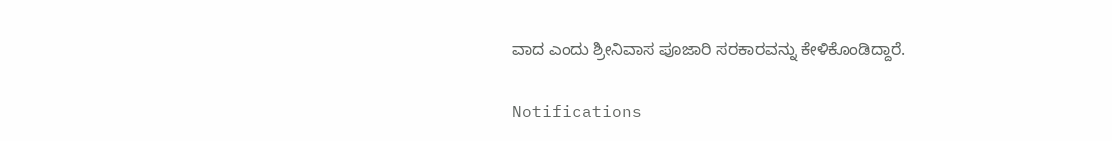ವಾದ ಎಂದು ಶ್ರೀನಿವಾಸ ಪೂಜಾರಿ ಸರಕಾರವನ್ನು ಕೇಳಿಕೊಂಡಿದ್ದಾರೆ.

Notifications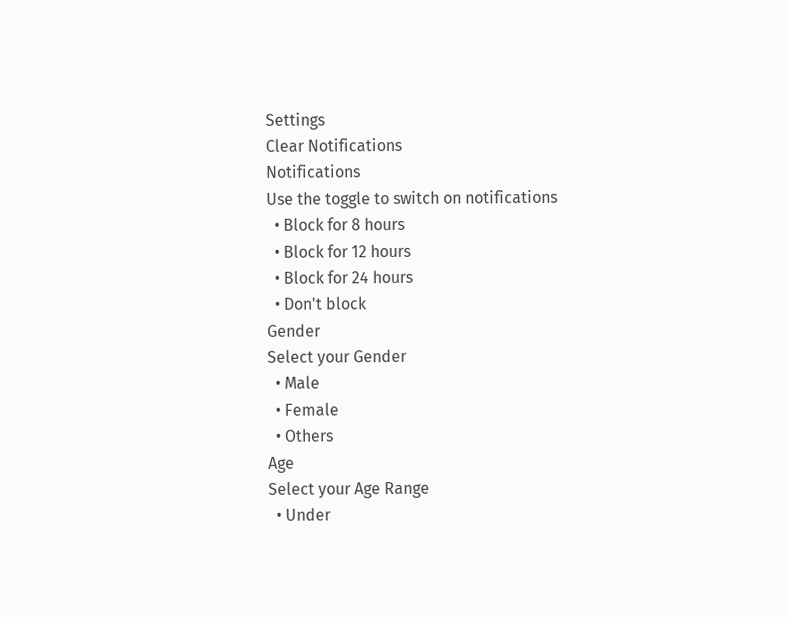Settings
Clear Notifications
Notifications
Use the toggle to switch on notifications
  • Block for 8 hours
  • Block for 12 hours
  • Block for 24 hours
  • Don't block
Gender
Select your Gender
  • Male
  • Female
  • Others
Age
Select your Age Range
  • Under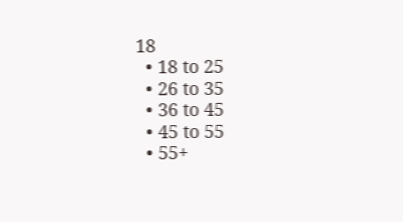18
  • 18 to 25
  • 26 to 35
  • 36 to 45
  • 45 to 55
  • 55+